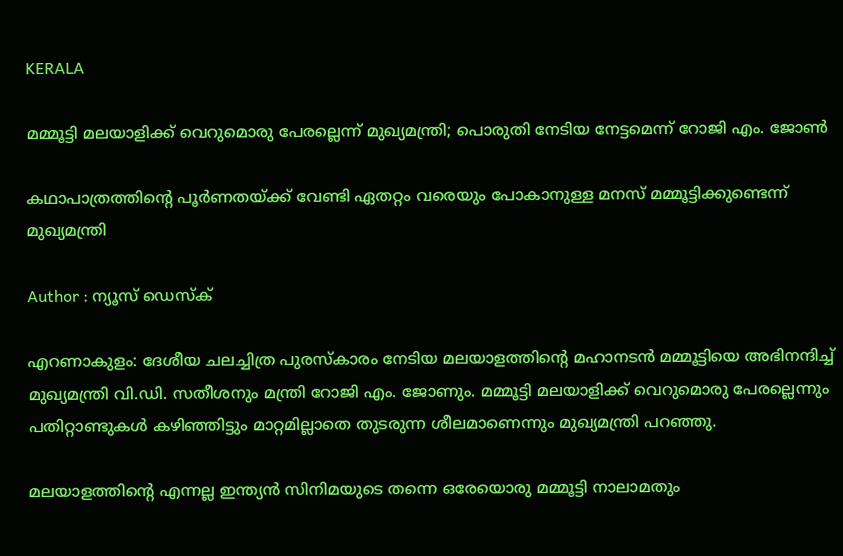KERALA

മമ്മൂട്ടി മലയാളിക്ക് വെറുമൊരു പേരല്ലെന്ന് മുഖ്യമന്ത്രി; പൊരുതി നേടിയ നേട്ടമെന്ന് റോജി എം. ജോണ്‍

കഥാപാത്രത്തിന്റെ പൂര്‍ണതയ്ക്ക് വേണ്ടി ഏതറ്റം വരെയും പോകാനുള്ള മനസ് മമ്മൂട്ടിക്കുണ്ടെന്ന് മുഖ്യമന്ത്രി

Author : ന്യൂസ് ഡെസ്ക്

എറണാകുളം: ദേശീയ ചലച്ചിത്ര പുരസ്‌കാരം നേടിയ മലയാളത്തിന്റെ മഹാനടന്‍ മമ്മൂട്ടിയെ അഭിനന്ദിച്ച് മുഖ്യമന്ത്രി വി.ഡി. സതീശനും മന്ത്രി റോജി എം. ജോണും. മമ്മൂട്ടി മലയാളിക്ക് വെറുമൊരു പേരല്ലെന്നും പതിറ്റാണ്ടുകള്‍ കഴിഞ്ഞിട്ടും മാറ്റമില്ലാതെ തുടരുന്ന ശീലമാണെന്നും മുഖ്യമന്ത്രി പറഞ്ഞു.

മലയാളത്തിന്റെ എന്നല്ല ഇന്ത്യന്‍ സിനിമയുടെ തന്നെ ഒരേയൊരു മമ്മൂട്ടി നാലാമതും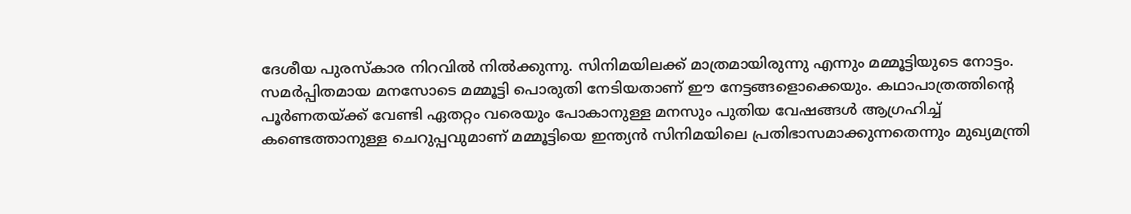ദേശീയ പുരസ്‌കാര നിറവില്‍ നില്‍ക്കുന്നു. സിനിമയിലക്ക് മാത്രമായിരുന്നു എന്നും മമ്മൂട്ടിയുടെ നോട്ടം. സമര്‍പ്പിതമായ മനസോടെ മമ്മൂട്ടി പൊരുതി നേടിയതാണ് ഈ നേട്ടങ്ങളൊക്കെയും. കഥാപാത്രത്തിന്റെ പൂര്‍ണതയ്ക്ക് വേണ്ടി ഏതറ്റം വരെയും പോകാനുള്ള മനസും പുതിയ വേഷങ്ങള്‍ ആഗ്രഹിച്ച് കണ്ടെത്താനുള്ള ചെറുപ്പവുമാണ് മമ്മൂട്ടിയെ ഇന്ത്യന്‍ സിനിമയിലെ പ്രതിഭാസമാക്കുന്നതെന്നും മുഖ്യമന്ത്രി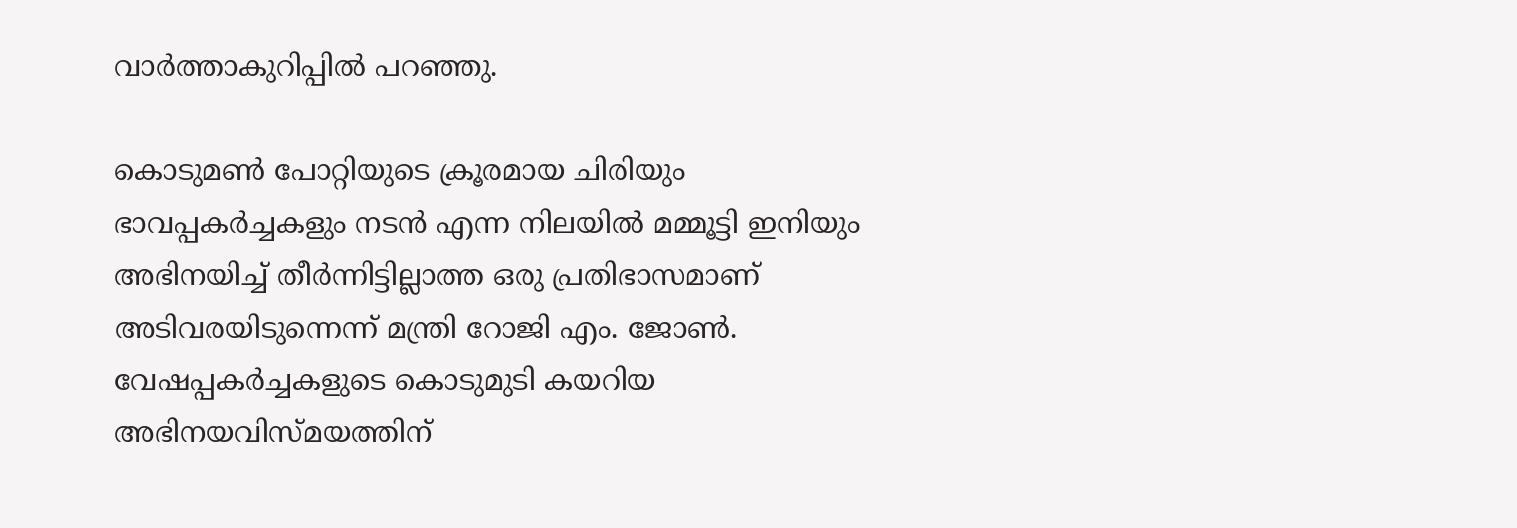വാര്‍ത്താകുറിപ്പില്‍ പറഞ്ഞു.

കൊടുമണ്‍ പോറ്റിയുടെ ക്രൂരമായ ചിരിയും ഭാവപ്പകര്‍ച്ചകളും നടന്‍ എന്ന നിലയില്‍ മമ്മൂട്ടി ഇനിയും അഭിനയിച്ച് തീര്‍ന്നിട്ടില്ലാത്ത ഒരു പ്രതിഭാസമാണ് അടിവരയിടുന്നെന്ന് മന്ത്രി റോജി എം. ജോണ്‍. വേഷപ്പകര്‍ച്ചകളുടെ കൊടുമുടി കയറിയ അഭിനയവിസ്മയത്തിന്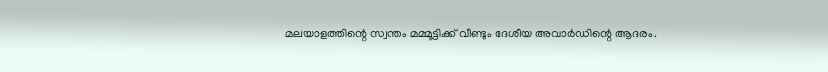മലയാളത്തിന്റെ സ്വന്തം മമ്മൂട്ടിക്ക് വീണ്ടും ദേശീയ അവാര്‍ഡിന്റെ ആദരം.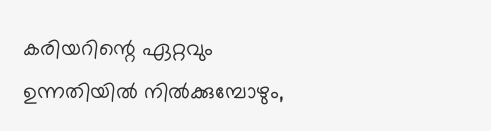കരിയറിന്റെ ഏറ്റവും ഉന്നതിയില്‍ നില്‍ക്കുമ്പോഴും,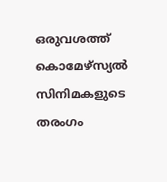ഒരുവശത്ത് കൊമേഴ്‌സ്യല്‍ സിനിമകളുടെ തരംഗം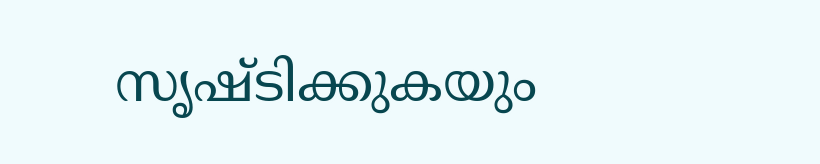സൃഷ്ടിക്കുകയും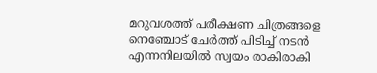മറുവശത്ത് പരീക്ഷണ ചിത്രങ്ങളെ നെഞ്ചോട് ചേര്‍ത്ത് പിടിച്ച് നടന്‍ എന്നനിലയില്‍ സ്വയം രാകിരാകി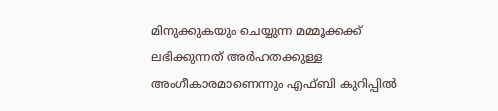മിനുക്കുകയും ചെയ്യുന്ന മമ്മൂക്കക്ക് ലഭിക്കുന്നത് അര്‍ഹതക്കുള്ള അംഗീകാരമാണെന്നും എഫ്ബി കുറിപ്പില്‍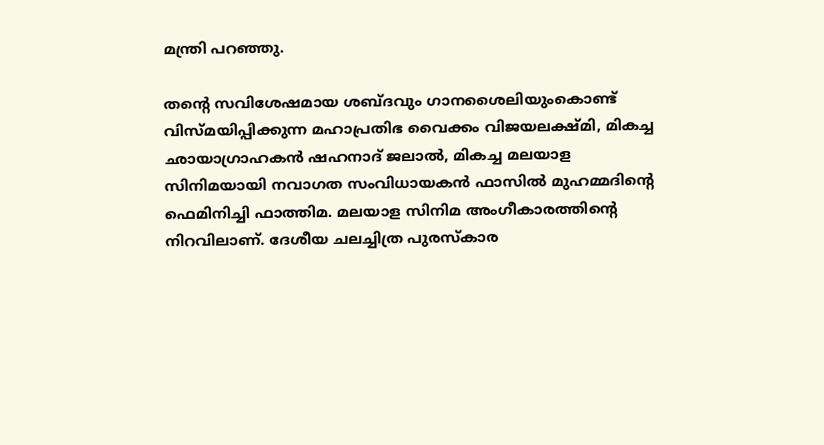മന്ത്രി പറഞ്ഞു.

തന്റെ സവിശേഷമായ ശബ്ദവും ഗാനശൈലിയുംകൊണ്ട് വിസ്മയിപ്പിക്കുന്ന മഹാപ്രതിഭ വൈക്കം വിജയലക്ഷ്മി, മികച്ച ഛായാഗ്രാഹകന്‍ ഷഹനാദ് ജലാല്‍, മികച്ച മലയാള സിനിമയായി നവാഗത സംവിധായകന്‍ ഫാസില്‍ മുഹമ്മദിന്റെ ഫെമിനിച്ചി ഫാത്തിമ. മലയാള സിനിമ അംഗീകാരത്തിന്റെ നിറവിലാണ്. ദേശീയ ചലച്ചിത്ര പുരസ്‌കാര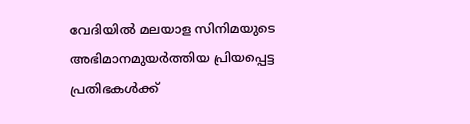വേദിയില്‍ മലയാള സിനിമയുടെ അഭിമാനമുയര്‍ത്തിയ പ്രിയപ്പെട്ട പ്രതിഭകള്‍ക്ക്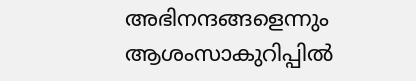അഭിനന്ദങ്ങളെന്നും ആശംസാകുറിപ്പില്‍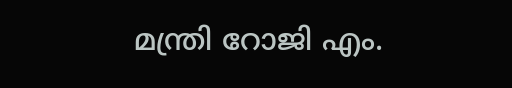മന്ത്രി റോജി എം.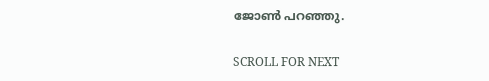ജോണ്‍ പറഞ്ഞു.

SCROLL FOR NEXT